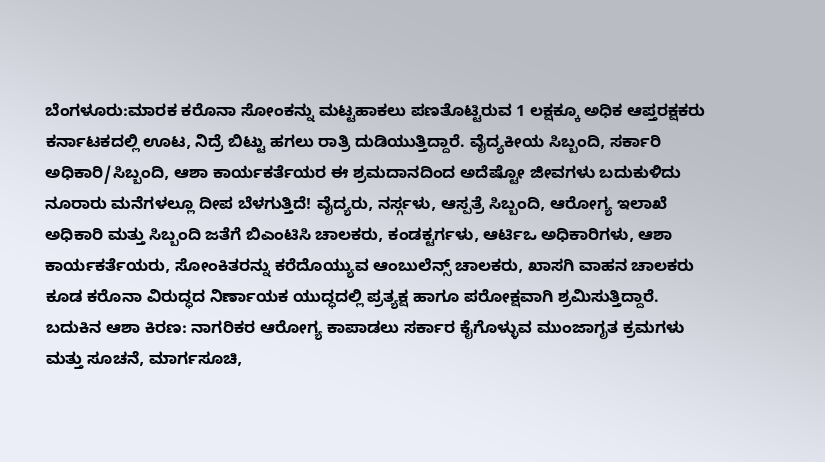ಬೆಂಗಳೂರು:ಮಾರಕ ಕರೊನಾ ಸೋಂಕನ್ನು ಮಟ್ಟಹಾಕಲು ಪಣತೊಟ್ಟಿರುವ 1 ಲಕ್ಷಕ್ಕೂ ಅಧಿಕ ಆಪ್ತರಕ್ಷಕರು ಕರ್ನಾಟಕದಲ್ಲಿ ಊಟ, ನಿದ್ರೆ ಬಿಟ್ಟು ಹಗಲು ರಾತ್ರಿ ದುಡಿಯುತ್ತಿದ್ದಾರೆ. ವೈದ್ಯಕೀಯ ಸಿಬ್ಬಂದಿ, ಸರ್ಕಾರಿ ಅಧಿಕಾರಿ/ಸಿಬ್ಬಂದಿ, ಆಶಾ ಕಾರ್ಯಕರ್ತೆಯರ ಈ ಶ್ರಮದಾನದಿಂದ ಅದೆಷ್ಟೋ ಜೀವಗಳು ಬದುಕುಳಿದು ನೂರಾರು ಮನೆಗಳಲ್ಲೂ ದೀಪ ಬೆಳಗುತ್ತಿದೆ! ವೈದ್ಯರು, ನರ್ಸ್ಗಳು, ಆಸ್ಪತ್ರೆ ಸಿಬ್ಬಂದಿ, ಆರೋಗ್ಯ ಇಲಾಖೆ ಅಧಿಕಾರಿ ಮತ್ತು ಸಿಬ್ಬಂದಿ ಜತೆಗೆ ಬಿಎಂಟಿಸಿ ಚಾಲಕರು, ಕಂಡಕ್ಟರ್ಗಳು, ಆರ್ಟಿಒ ಅಧಿಕಾರಿಗಳು, ಆಶಾ ಕಾರ್ಯಕರ್ತೆಯರು, ಸೋಂಕಿತರನ್ನು ಕರೆದೊಯ್ಯುವ ಆಂಬುಲೆನ್ಸ್ ಚಾಲಕರು, ಖಾಸಗಿ ವಾಹನ ಚಾಲಕರು ಕೂಡ ಕರೊನಾ ವಿರುದ್ಧದ ನಿರ್ಣಾಯಕ ಯುದ್ಧದಲ್ಲಿ ಪ್ರತ್ಯಕ್ಷ ಹಾಗೂ ಪರೋಕ್ಷವಾಗಿ ಶ್ರಮಿಸುತ್ತಿದ್ದಾರೆ.
ಬದುಕಿನ ಆಶಾ ಕಿರಣ: ನಾಗರಿಕರ ಆರೋಗ್ಯ ಕಾಪಾಡಲು ಸರ್ಕಾರ ಕೈಗೊಳ್ಳುವ ಮುಂಜಾಗೃತ ಕ್ರಮಗಳು ಮತ್ತು ಸೂಚನೆ, ಮಾರ್ಗಸೂಚಿ,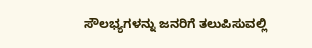ಸೌಲಭ್ಯಗಳನ್ನು ಜನರಿಗೆ ತಲುಪಿಸುವಲ್ಲಿ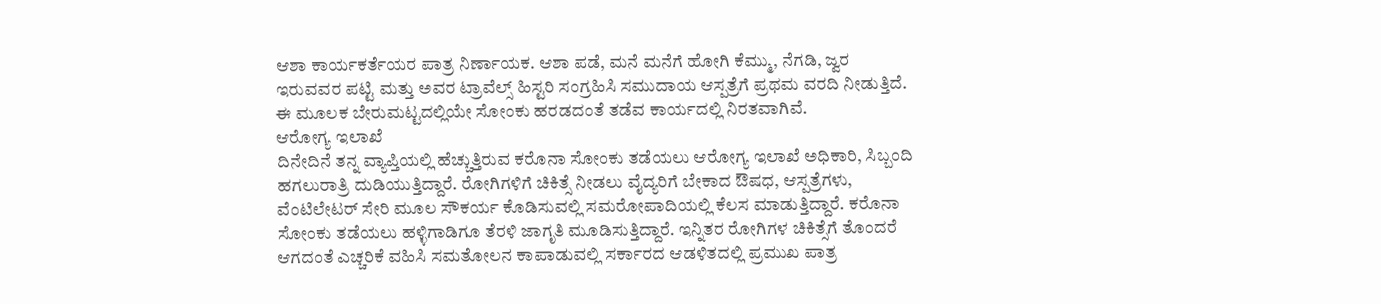ಆಶಾ ಕಾರ್ಯಕರ್ತೆಯರ ಪಾತ್ರ ನಿರ್ಣಾಯಕ. ಆಶಾ ಪಡೆ, ಮನೆ ಮನೆಗೆ ಹೋಗಿ ಕೆಮ್ಮು, ನೆಗಡಿ, ಜ್ವರ ಇರುವವರ ಪಟ್ಟಿ ಮತ್ತು ಅವರ ಟ್ರಾವೆಲ್ಸ್ ಹಿಸ್ಟರಿ ಸಂಗ್ರಹಿಸಿ ಸಮುದಾಯ ಆಸ್ಪತ್ರೆಗೆ ಪ್ರಥಮ ವರದಿ ನೀಡುತ್ತಿದೆ. ಈ ಮೂಲಕ ಬೇರುಮಟ್ಟದಲ್ಲಿಯೇ ಸೋಂಕು ಹರಡದಂತೆ ತಡೆವ ಕಾರ್ಯದಲ್ಲಿ ನಿರತವಾಗಿವೆ.
ಆರೋಗ್ಯ ಇಲಾಖೆ
ದಿನೇದಿನೆ ತನ್ನ ವ್ಯಾಪ್ತಿಯಲ್ಲಿ ಹೆಚ್ಚುತ್ತಿರುವ ಕರೊನಾ ಸೋಂಕು ತಡೆಯಲು ಆರೋಗ್ಯ ಇಲಾಖೆ ಅಧಿಕಾರಿ, ಸಿಬ್ಬಂದಿ ಹಗಲುರಾತ್ರಿ ದುಡಿಯುತ್ತಿದ್ದಾರೆ. ರೋಗಿಗಳಿಗೆ ಚಿಕಿತ್ಸೆ ನೀಡಲು ವೈದ್ಯರಿಗೆ ಬೇಕಾದ ಔಷಧ, ಆಸ್ಪತ್ರೆಗಳು, ವೆಂಟಿಲೇಟರ್ ಸೇರಿ ಮೂಲ ಸೌಕರ್ಯ ಕೊಡಿಸುವಲ್ಲಿ ಸಮರೋಪಾದಿಯಲ್ಲಿ ಕೆಲಸ ಮಾಡುತ್ತಿದ್ದಾರೆ. ಕರೊನಾ ಸೋಂಕು ತಡೆಯಲು ಹಳ್ಳಿಗಾಡಿಗೂ ತೆರಳಿ ಜಾಗೃತಿ ಮೂಡಿಸುತ್ತಿದ್ದಾರೆ. ಇನ್ನಿತರ ರೋಗಿಗಳ ಚಿಕಿತ್ಸೆಗೆ ತೊಂದರೆ ಆಗದಂತೆ ಎಚ್ಚರಿಕೆ ವಹಿಸಿ ಸಮತೋಲನ ಕಾಪಾಡುವಲ್ಲಿ ಸರ್ಕಾರದ ಆಡಳಿತದಲ್ಲಿ ಪ್ರಮುಖ ಪಾತ್ರ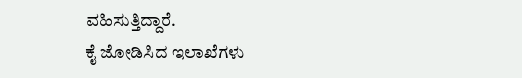ವಹಿಸುತ್ತಿದ್ದಾರೆ.
ಕೈ ಜೋಡಿಸಿದ ಇಲಾಖೆಗಳು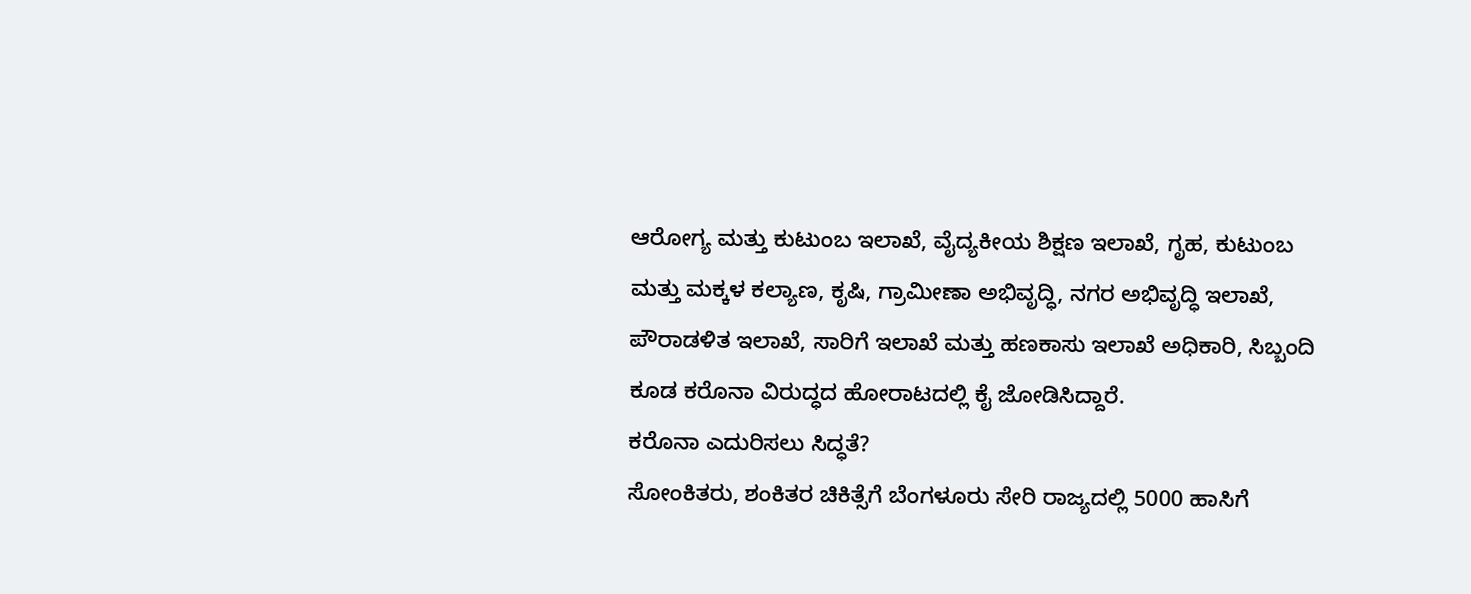ಆರೋಗ್ಯ ಮತ್ತು ಕುಟುಂಬ ಇಲಾಖೆ, ವೈದ್ಯಕೀಯ ಶಿಕ್ಷಣ ಇಲಾಖೆ, ಗೃಹ, ಕುಟುಂಬ ಮತ್ತು ಮಕ್ಕಳ ಕಲ್ಯಾಣ, ಕೃಷಿ, ಗ್ರಾಮೀಣಾ ಅಭಿವೃದ್ಧಿ, ನಗರ ಅಭಿವೃದ್ಧಿ ಇಲಾಖೆ, ಪೌರಾಡಳಿತ ಇಲಾಖೆ, ಸಾರಿಗೆ ಇಲಾಖೆ ಮತ್ತು ಹಣಕಾಸು ಇಲಾಖೆ ಅಧಿಕಾರಿ, ಸಿಬ್ಬಂದಿ ಕೂಡ ಕರೊನಾ ವಿರುದ್ಧದ ಹೋರಾಟದಲ್ಲಿ ಕೈ ಜೋಡಿಸಿದ್ದಾರೆ.
ಕರೊನಾ ಎದುರಿಸಲು ಸಿದ್ಧತೆ?
ಸೋಂಕಿತರು, ಶಂಕಿತರ ಚಿಕಿತ್ಸೆಗೆ ಬೆಂಗಳೂರು ಸೇರಿ ರಾಜ್ಯದಲ್ಲಿ 5000 ಹಾಸಿಗೆ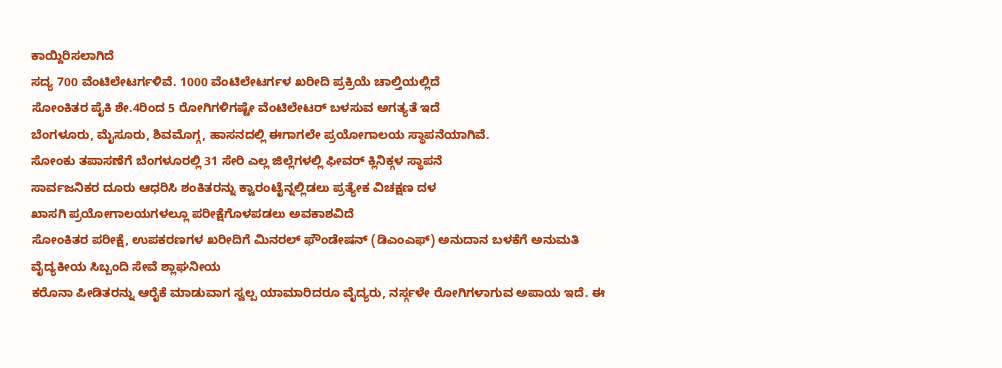ಕಾಯ್ದಿರಿಸಲಾಗಿದೆ
ಸದ್ಯ 700 ವೆಂಟಿಲೇಟರ್ಗಳಿವೆ. 1000 ವೆಂಟಿಲೇಟರ್ಗಳ ಖರೀದಿ ಪ್ರಕ್ರಿಯೆ ಚಾಲ್ತಿಯಲ್ಲಿದೆ
ಸೋಂಕಿತರ ಪೈಕಿ ಶೇ.4ರಿಂದ 5 ರೋಗಿಗಳಿಗಷ್ಟೇ ವೆಂಟಿಲೇಟರ್ ಬಳಸುವ ಅಗತ್ಯತೆ ಇದೆ
ಬೆಂಗಳೂರು, ಮೈಸೂರು, ಶಿವಮೊಗ್ಗ, ಹಾಸನದಲ್ಲಿ ಈಗಾಗಲೇ ಪ್ರಯೋಗಾಲಯ ಸ್ಥಾಪನೆಯಾಗಿವೆ.
ಸೋಂಕು ತಪಾಸಣೆಗೆ ಬೆಂಗಳೂರಲ್ಲಿ 31 ಸೇರಿ ಎಲ್ಲ ಜಿಲ್ಲೆಗಳಲ್ಲಿ ಫೀವರ್ ಕ್ಲಿನಿಕ್ಗಳ ಸ್ಥಾಪನೆ
ಸಾರ್ವಜನಿಕರ ದೂರು ಆಧರಿಸಿ ಶಂಕಿತರನ್ನು ಕ್ವಾರಂಟೈನ್ನಲ್ಲಿಡಲು ಪ್ರತ್ಯೇಕ ವಿಚಕ್ಷಣ ದಳ
ಖಾಸಗಿ ಪ್ರಯೋಗಾಲಯಗಳಲ್ಲೂ ಪರೀಕ್ಷೆಗೊಳಪಡಲು ಅವಕಾಶವಿದೆ
ಸೋಂಕಿತರ ಪರೀಕ್ಷೆ, ಉಪಕರಣಗಳ ಖರೀದಿಗೆ ಮಿನರಲ್ ಫೌಂಡೇಷನ್ (ಡಿಎಂಎಫ್) ಅನುದಾನ ಬಳಕೆಗೆ ಅನುಮತಿ
ವೈದ್ಯಕೀಯ ಸಿಬ್ಬಂದಿ ಸೇವೆ ಶ್ಲಾಘನೀಯ
ಕರೊನಾ ಪೀಡಿತರನ್ನು ಆರೈಕೆ ಮಾಡುವಾಗ ಸ್ವಲ್ಪ ಯಾಮಾರಿದರೂ ವೈದ್ಯರು, ನರ್ಸ್ಗಳೇ ರೋಗಿಗಳಾಗುವ ಅಪಾಯ ಇದೆ. ಈ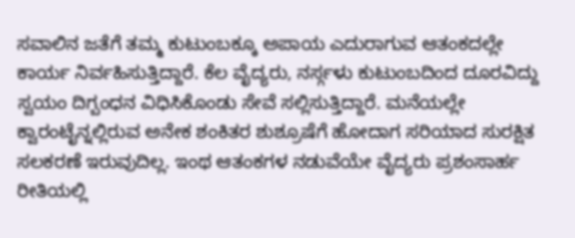ಸವಾಲಿನ ಜತೆಗೆ ತಮ್ಮ ಕುಟುಂಬಕ್ಕೂ ಅಪಾಯ ಎದುರಾಗುವ ಆತಂಕದಲ್ಲೇ ಕಾರ್ಯ ನಿರ್ವಹಿಸುತ್ತಿದ್ದಾರೆ. ಕೆಲ ವೈದ್ಯರು, ನರ್ಸ್ಗಳು ಕುಟುಂಬದಿಂದ ದೂರವಿದ್ದು ಸ್ವಯಂ ದಿಗ್ಬಂಧನ ವಿಧಿಸಿಕೊಂಡು ಸೇವೆ ಸಲ್ಲಿಸುತ್ತಿದ್ದಾರೆ. ಮನೆಯಲ್ಲೇ ಕ್ವಾರಂಟೈನ್ನಲ್ಲಿರುವ ಅನೇಕ ಶಂಕಿತರ ಶುಶ್ರೂಷೆಗೆ ಹೋದಾಗ ಸರಿಯಾದ ಸುರಕ್ಷಿತ ಸಲಕರಣೆ ಇರುವುದಿಲ್ಲ. ಇಂಥ ಆತಂಕಗಳ ನಡುವೆಯೇ ವೈದ್ಯರು ಪ್ರಶಂಸಾರ್ಹ ರೀತಿಯಲ್ಲಿ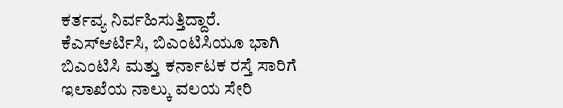ಕರ್ತವ್ಯ ನಿರ್ವಹಿಸುತ್ತಿದ್ದಾರೆ.
ಕೆಎಸ್ಆರ್ಟಿಸಿ, ಬಿಎಂಟಿಸಿಯೂ ಭಾಗಿ
ಬಿಎಂಟಿಸಿ ಮತ್ತು ಕರ್ನಾಟಕ ರಸ್ತೆ ಸಾರಿಗೆ ಇಲಾಖೆಯ ನಾಲ್ಕು ವಲಯ ಸೇರಿ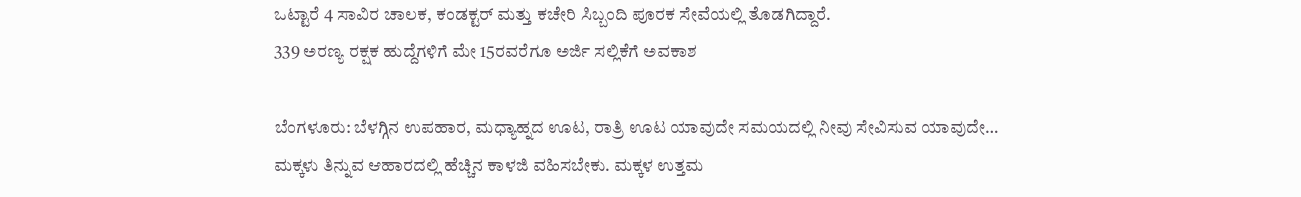ಒಟ್ಟಾರೆ 4 ಸಾವಿರ ಚಾಲಕ, ಕಂಡಕ್ಟರ್ ಮತ್ತು ಕಚೇರಿ ಸಿಬ್ಬಂದಿ ಪೂರಕ ಸೇವೆಯಲ್ಲಿ ತೊಡಗಿದ್ದಾರೆ.
339 ಅರಣ್ಯ ರಕ್ಷಕ ಹುದ್ದೆಗಳಿಗೆ ಮೇ 15ರವರೆಗೂ ಅರ್ಜಿ ಸಲ್ಲಿಕೆಗೆ ಅವಕಾಶ

ಬೆಂಗಳೂರು: ಬೆಳಗ್ಗಿನ ಉಪಹಾರ, ಮಧ್ಯಾಹ್ನದ ಊಟ, ರಾತ್ರಿ ಊಟ ಯಾವುದೇ ಸಮಯದಲ್ಲಿ ನೀವು ಸೇವಿಸುವ ಯಾವುದೇ…
ಮಕ್ಕಳು ತಿನ್ನುವ ಆಹಾರದಲ್ಲಿ ಹೆಚ್ಚಿನ ಕಾಳಜಿ ವಹಿಸಬೇಕು. ಮಕ್ಕಳ ಉತ್ತಮ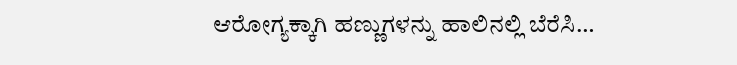ಆರೋಗ್ಯಕ್ಕಾಗಿ ಹಣ್ಣುಗಳನ್ನು ಹಾಲಿನಲ್ಲಿ ಬೆರೆಸಿ…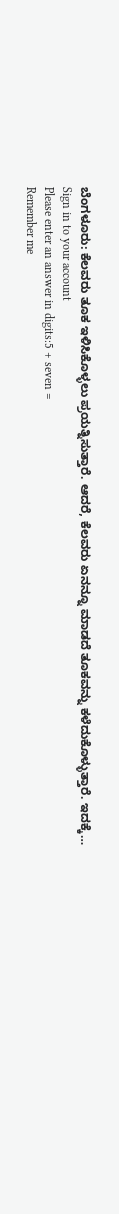ಬೆಂಗಳೂರು: ಕೆಲವರು ತೂಕ ಇಳಿಸಿಕೊಳ್ಳಲು ಪ್ರಯತ್ನಿಸುತ್ತಾರೆ. ಆದರೆ, ಕೆಲವರು ಏನನ್ನೂ ಮಾಡದೆ ತೂಕವನ್ನು ಕಳೆದುಕೊಳ್ಳುತ್ತಾರೆ. ಇದಕ್ಕೆ…
Sign in to your account
Please enter an answer in digits:5 + seven =
Remember me